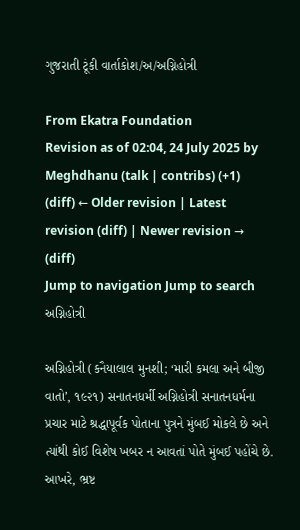ગુજરાતી ટૂંકી વાર્તાકોશ/અ/અગ્નિહોત્રી

From Ekatra Foundation
Revision as of 02:04, 24 July 2025 by Meghdhanu (talk | contribs) (+1)
(diff) ← Older revision | Latest revision (diff) | Newer revision → (diff)
Jump to navigation Jump to search
અગ્નિહોત્રી

અગ્નિહોત્રી (કનૈયાલાલ મુનશી; ‘મારી કમલા અને બીજી વાતો’, ૧૯૨૧) સનાતનધર્મી અગ્નિહોત્રી સનાતનધર્મના પ્રચાર માટે શ્રદ્ધાપૂર્વક પોતાના પુત્રને મુંબઈ મોકલે છે અને ત્યાંથી કોઈ વિશેષ ખબર ન આવતાં પોતે મુંબઈ પહોંચે છે. આખરે, ભ્રષ્ટ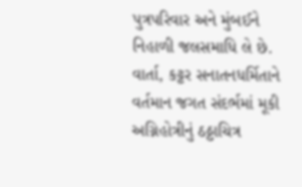પુત્રપરિવાર અને મુંબઈને નિહાળી જલસમાધિ લે છે. વાર્તા, કટ્ટર સનાતનધર્મિતાને વર્તમાન જગત સંદર્ભમાં મૂકી અગ્નિહોત્રીનું ઠઠ્ઠાચિત્ર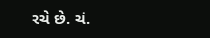રચે છે. ચં.